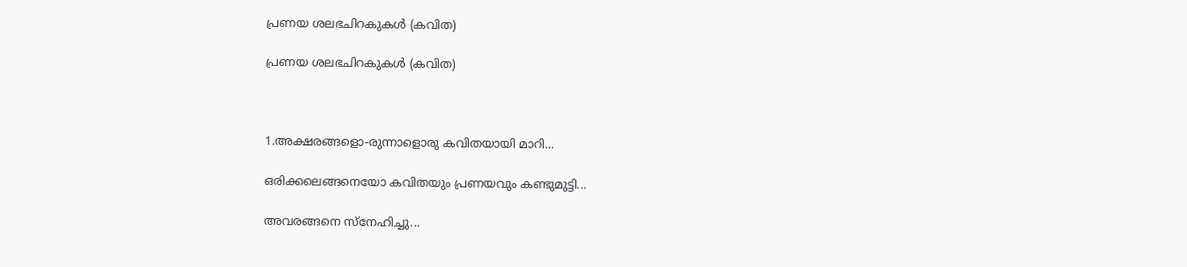പ്രണയ ശലഭചിറകുകൾ (കവിത)

പ്രണയ ശലഭചിറകുകൾ (കവിത)



1.അക്ഷരങ്ങളൊ-രുന്നാളൊരു കവിതയായി മാറി...

ഒരിക്കലെങ്ങനെയോ കവിതയും പ്രണയവും കണ്ടുമുട്ടി...

അവരങ്ങനെ സ്നേഹിച്ചു...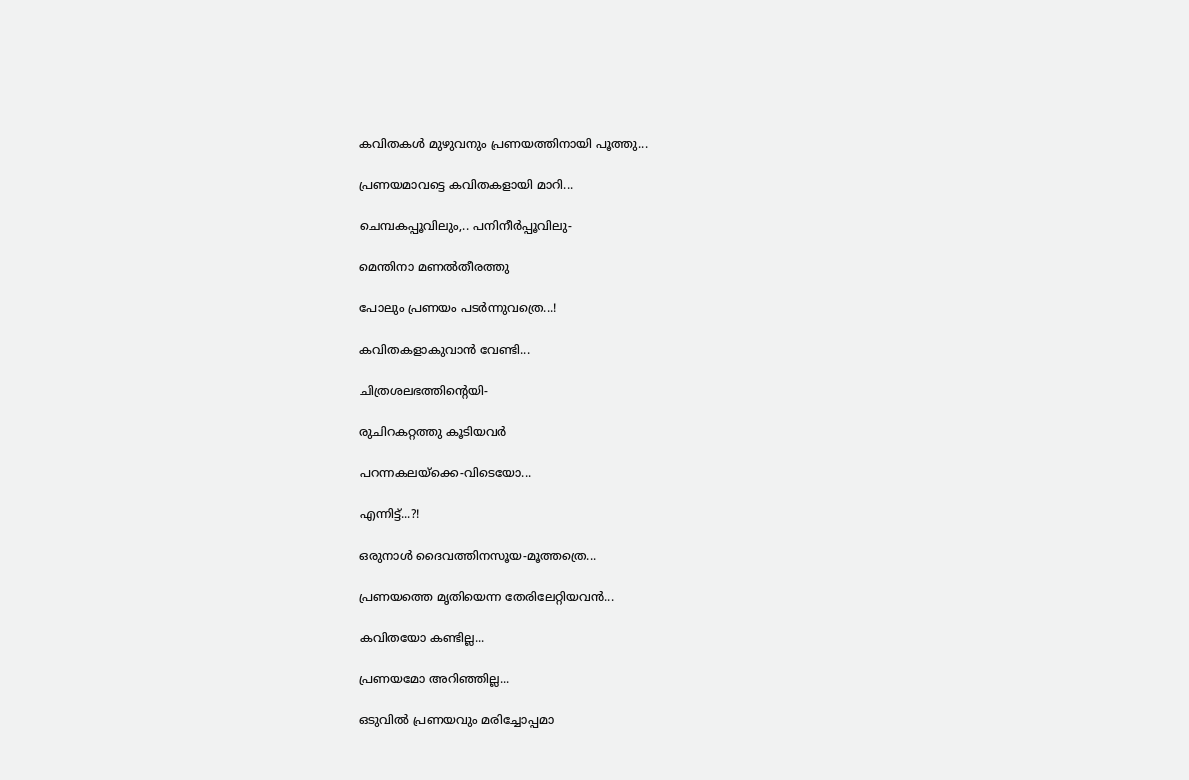കവിതകൾ മുഴുവനും പ്രണയത്തിനായി പൂത്തു...

പ്രണയമാവട്ടെ കവിതകളായി മാറി...

ചെമ്പകപ്പൂവിലും,.. പനിനീർപ്പൂവിലു-

മെന്തിനാ മണൽതീരത്തു

പോലും പ്രണയം പടർന്നുവത്രെ...!

കവിതകളാകുവാൻ വേണ്ടി...

ചിത്രശലഭത്തിന്റെയി-

രുചിറകറ്റത്തു കൂടിയവർ

പറന്നകലയ്ക്കെ-വിടെയോ...

എന്നിട്ട്...?!

ഒരുനാൾ ദൈവത്തിനസൂയ-മൂത്തത്രെ...

പ്രണയത്തെ മൃതിയെന്ന തേരിലേറ്റിയവൻ...

കവിതയോ കണ്ടില്ല...

പ്രണയമോ അറിഞ്ഞില്ല...

ഒടുവിൽ പ്രണയവും മരിച്ചോപ്പമാ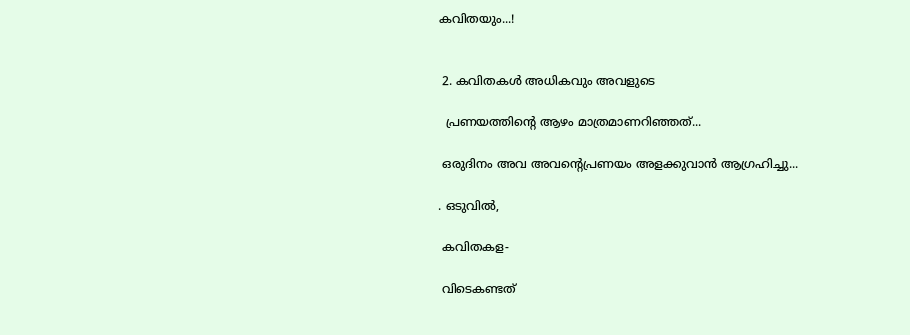കവിതയും...!


 2. കവിതകൾ അധികവും അവളുടെ

  പ്രണയത്തിന്റെ ആഴം മാത്രമാണറിഞ്ഞത്...

 ഒരുദിനം അവ അവന്റെപ്രണയം അളക്കുവാൻ ആഗ്രഹിച്ചു...

. ഒടുവിൽ,

 കവിതകള-

 വിടെകണ്ടത്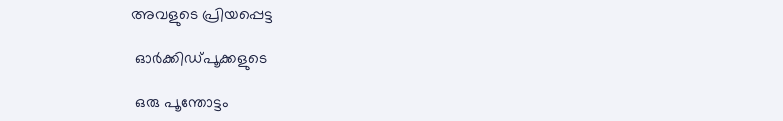അവളുടെ പ്രിയപ്പെട്ട

 ഓർക്കിഡ്പൂക്കളുടെ

 ഒരു പൂന്തോട്ടം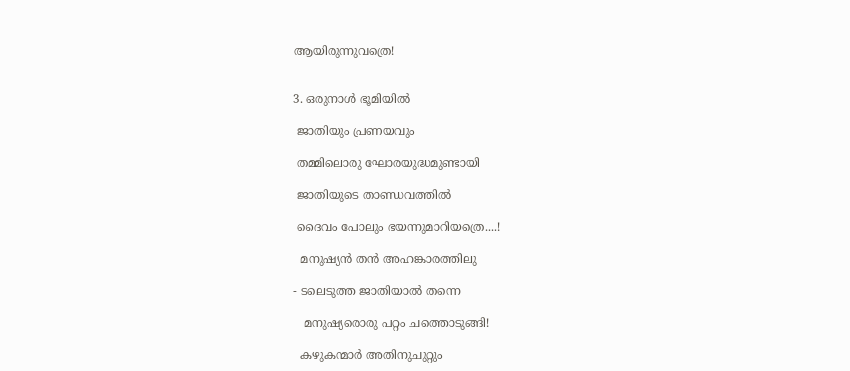ആയിരുന്നുവത്രെ!


3. ഒരുനാൾ ഭൂമിയിൽ

 ജാതിയും പ്രണയവും

 തമ്മിലൊരു ഘോരയുദ്ധമുണ്ടായി

 ജാതിയുടെ താണ്ഡവത്തിൽ

 ദൈവം പോലും ഭയന്നുമാറിയത്രെ....!

  മനുഷ്യൻ തൻ അഹങ്കാരത്തിലു

- ടലെടുത്ത ജാതിയാൽ തന്നെ

   മനുഷ്യരൊരു പറ്റം ചത്തൊടുങ്ങി!

  കഴുകന്മാർ അതിനുചുറ്റും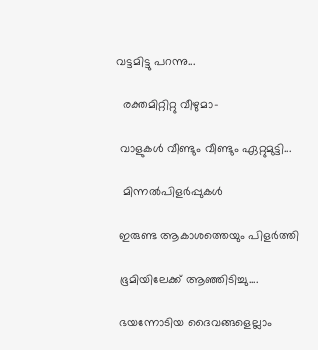വട്ടമിട്ടു പറന്നു...

  രക്തമിറ്റിറ്റു വീഴുമാ-

 വാളുകൾ വീണ്ടും വീണ്ടും ഏറ്റുമുട്ടി...

  മിന്നൽപിളർപ്പുകൾ

 ഇരുണ്ട ആകാശത്തെയും പിളർത്തി

 ഭൂമിയിലേക്ക് ആഞ്ഞിടിച്ചു....

 ഭയന്നോടിയ ദൈവങ്ങളെല്ലാം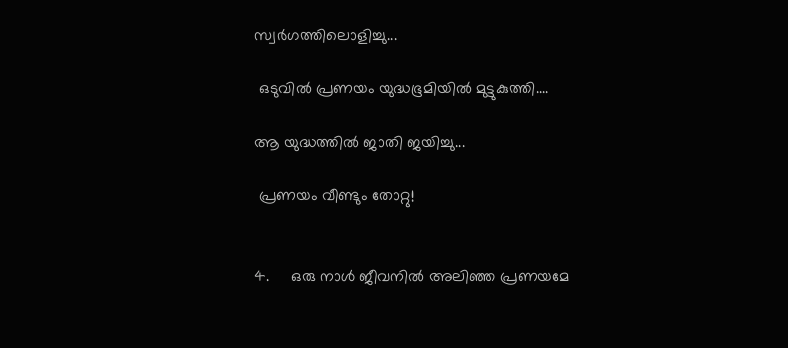സ്വർഗത്തിലൊളിച്ചു...

 ഒടുവിൽ പ്രണയം യുദ്ധഭൂമിയിൽ മുട്ടുകുത്തി....

ആ യുദ്ധത്തിൽ ജാതി ജയിച്ചു...

 പ്രണയം വീണ്ടും തോറ്റു!


4.     ഒരു നാൾ ജീവനിൽ അലിഞ്ഞ പ്രണയമേ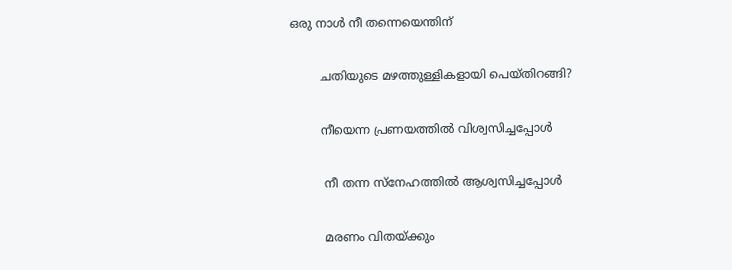ഒരു നാൾ നീ തന്നെയെന്തിന്

        ചതിയുടെ മഴത്തുള്ളികളായി പെയ്‌തിറങ്ങി?

        നീയെന്ന പ്രണയത്തിൽ വിശ്വസിച്ചപ്പോൾ

         നീ തന്ന സ്നേഹത്തിൽ ആശ്വസിച്ചപ്പോൾ

         മരണം വിതയ്ക്കും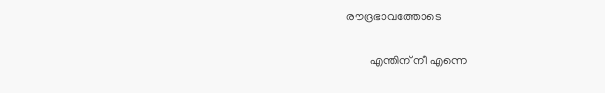രൗദ്രഭാവത്തോടെ

        എന്തിന് നീ എന്നെ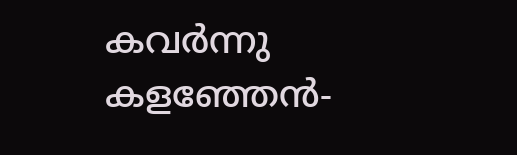കവർന്നു കളഞ്ഞേൻ-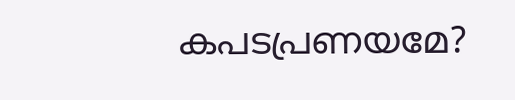കപടപ്രണയമേ?